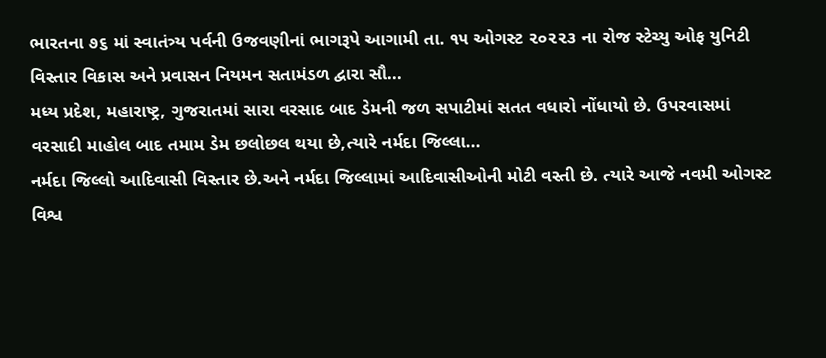ભારતના ૭૬ માં સ્વાતંત્ર્ય પર્વની ઉજવણીનાં ભાગરૂપે આગામી તા. ૧૫ ઓગસ્ટ ૨૦૨૨૩ ના રોજ સ્ટેચ્યુ ઓફ યુનિટી વિસ્તાર વિકાસ અને પ્રવાસન નિયમન સતામંડળ દ્વારા સૌ...
મધ્ય પ્રદેશ, મહારાષ્ટ્ર, ગુજરાતમાં સારા વરસાદ બાદ ડેમની જળ સપાટીમાં સતત વધારો નોંધાયો છે. ઉપરવાસમાં વરસાદી માહોલ બાદ તમામ ડેમ છલોછલ થયા છે,ત્યારે નર્મદા જિલ્લા...
નર્મદા જિલ્લો આદિવાસી વિસ્તાર છે.અને નર્મદા જિલ્લામાં આદિવાસીઓની મોટી વસ્તી છે. ત્યારે આજે નવમી ઓગસ્ટ વિશ્વ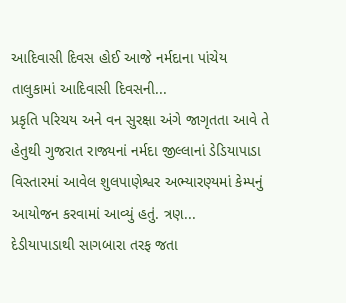આદિવાસી દિવસ હોઈ આજે નર્મદાના પાંચેય તાલુકામાં આદિવાસી દિવસની...
પ્રકૃતિ પરિચય અને વન સુરક્ષા અંગે જાગૃતતા આવે તે હેતુથી ગુજરાત રાજ્યનાં નર્મદા જીલ્લાનાં ડેડિયાપાડા વિસ્તારમાં આવેલ શુલપાણેશ્વર અભ્યારણ્યમાં કેમ્પનું આયોજન કરવામાં આવ્યું હતું. ત્રણ...
દેડીયાપાડાથી સાગબારા તરફ જતા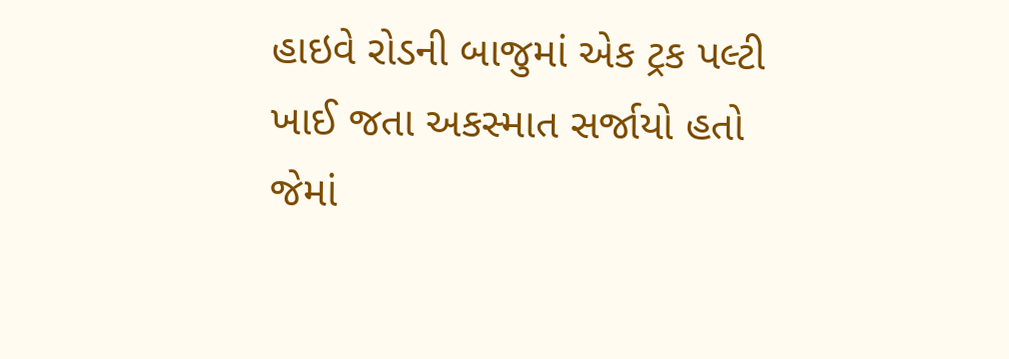હાઇવે રોડની બાજુમાં એક ટ્રક પલ્ટી ખાઈ જતા અકસ્માત સર્જાયો હતો જેમાં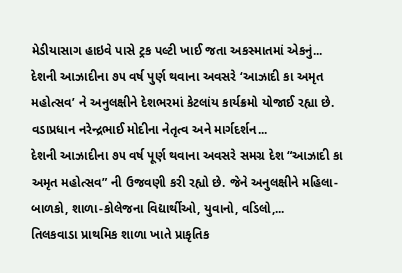મેડીયાસાગ હાઇવે પાસે ટ્રક પલ્ટી ખાઈ જતા અકસ્માતમાં એકનું...
દેશની આઝાદીના ૭૫ વર્ષ પુર્ણ થવાના અવસરે ‘આઝાદી કા અમૃત મહોત્સવ’ ને અનુલક્ષીને દેશભરમાં કેટલાંય કાર્યક્રમો યોજાઈ રહ્યા છે. વડાપ્રધાન નરેન્દ્રભાઈ મોદીના નેતૃત્વ અને માર્ગદર્શન...
દેશની આઝાદીના ૭૫ વર્ષ પૂર્ણ થવાના અવસરે સમગ્ર દેશ “આઝાદી કા અમૃત મહોત્સવ” ની ઉજવણી કરી રહ્યો છે. જેને અનુલક્ષીને મહિલા-બાળકો, શાળા-કોલેજના વિદ્યાર્થીઓ, યુવાનો, વડિલો,...
તિલકવાડા પ્રાથમિક શાળા ખાતે પ્રાકૃતિક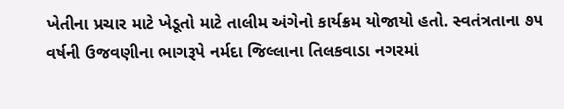ખેતીના પ્રચાર માટે ખેડૂતો માટે તાલીમ અંગેનો કાર્યક્રમ યોજાયો હતો. સ્વતંત્રતાના ૭૫ વર્ષની ઉજવણીના ભાગરૂપે નર્મદા જિલ્લાના તિલકવાડા નગરમાં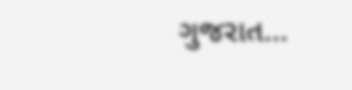ગુજરાત...